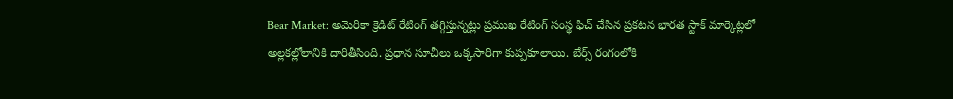Bear Market: అమెరికా క్రెడిట్ రేటింగ్ తగ్గిస్తున్నట్లు ప్రముఖ రేటింగ్ సంస్థ ఫిచ్ చేసిన ప్రకటన భారత స్టాక్ మార్కెట్లలో అల్లకల్లోలానికి దారితీసింది. ప్రధాన సూచీలు ఒక్కసారిగా కుప్పకూలాయి. బేర్స్ రంగంలోకి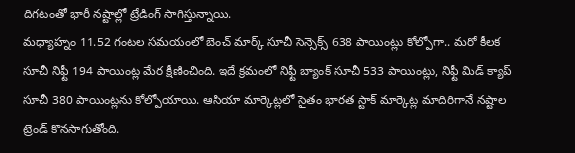దిగటంతో భారీ నష్టాల్లో ట్రేడింగ్ సాగిస్తున్నాయి.
మధ్యాహ్నం 11.52 గంటల సమయంలో బెంచ్ మార్క్ సూచీ సెన్సెక్స్ 638 పాయింట్లు కోల్పోగా.. మరో కీలక సూచీ నిఫ్టీ 194 పాయింట్ల మేర క్షీణించింది. ఇదే క్రమంలో నిఫ్టీ బ్యాంక్ సూచీ 533 పాయింట్లు, నిఫ్టీ మిడ్ క్యాప్ సూచీ 380 పాయింట్లను కోల్పోయాయి. ఆసియా మార్కెట్లలో సైతం భారత స్టాక్ మార్కెట్ల మాదిరిగానే నష్టాల ట్రెండ్ కొనసాగుతోంది.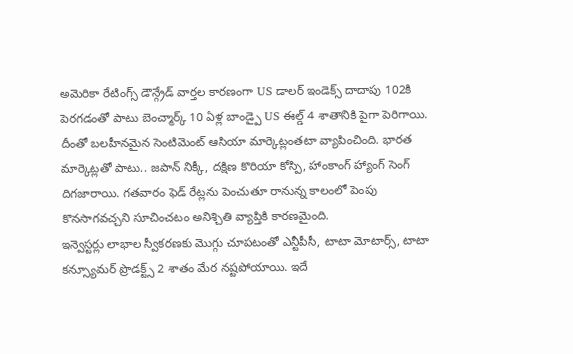అమెరికా రేటింగ్స్ డౌన్గ్రేడ్ వార్తల కారణంగా US డాలర్ ఇండెక్స్ దాదాపు 102కి పెరగడంతో పాటు బెంచ్మార్క్ 10 ఏళ్ల బాండ్పై US ఈల్డ్ 4 శాతానికి పైగా పెరిగాయి. దీంతో బలహీనమైన సెంటిమెంట్ ఆసియా మార్కెట్లంతటా వ్యాపించింది. భారత మార్కెట్లతో పాటు.. జపాన్ నిక్కీ, దక్షిణ కొరియా కోస్పి, హాంకాంగ్ హ్యాంగ్ సెంగ్ దిగజారాయి. గతవారం ఫెడ్ రేట్లను పెంచుతూ రానున్న కాలంలో పెంపు కొనసాగవచ్చని సూచించటం అనిశ్చితి వ్యాప్తికి కారణమైంది.
ఇన్వెస్టర్లు లాభాల స్వీకరణకు మెుగ్గు చూపటంతో ఎన్టీపీసీ, టాటా మోటార్స్, టాటా కన్స్యూమర్ ప్రొడక్ట్స్ 2 శాతం మేర నష్టపోయాయి. ఇదే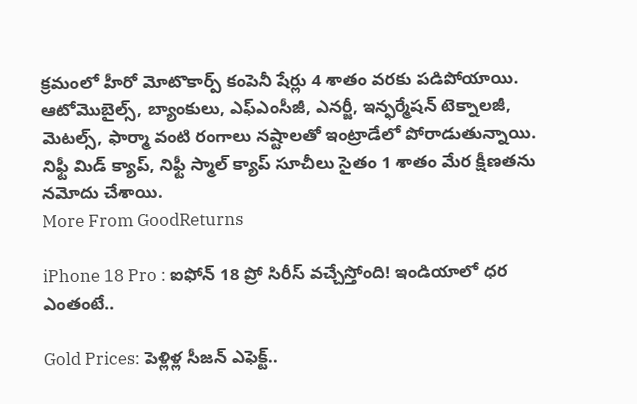క్రమంలో హీరో మోటొకార్ప్ కంపెనీ షేర్లు 4 శాతం వరకు పడిపోయాయి. ఆటోమొబైల్స్, బ్యాంకులు, ఎఫ్ఎంసీజీ, ఎనర్జీ, ఇన్ఫర్మేషన్ టెక్నాలజీ, మెటల్స్, ఫార్మా వంటి రంగాలు నష్టాలతో ఇంట్రాడేలో పోరాడుతున్నాయి. నిఫ్టీ మిడ్ క్యాప్, నిఫ్టీ స్మాల్ క్యాప్ సూచీలు సైతం 1 శాతం మేర క్షీణతను నమోదు చేశాయి.
More From GoodReturns

iPhone 18 Pro : ఐఫోన్ 18 ప్రో సిరీస్ వచ్చేస్తోంది! ఇండియాలో ధర ఎంతంటే..

Gold Prices: పెళ్లిళ్ల సీజన్ ఎఫెక్ట్..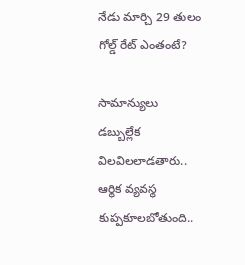నేడు మార్చి 29 తులం గోల్డ్ రేట్ ఎంతంటే?

సామాన్యులు డబ్బుల్లేక విలవిలలాడతారు.. ఆర్థిక వ్యవస్థ కుప్పకూలబోతుంది..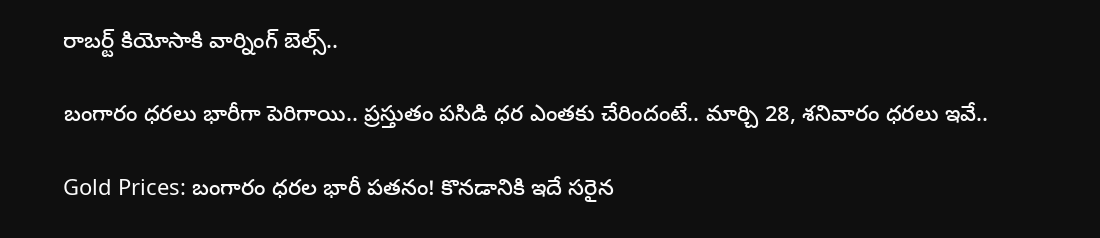రాబర్ట్ కియోసాకి వార్నింగ్ బెల్స్..

బంగారం ధరలు భారీగా పెరిగాయి.. ప్రస్తుతం పసిడి ధర ఎంతకు చేరిందంటే.. మార్చి 28, శనివారం ధరలు ఇవే..

Gold Prices: బంగారం ధరల భారీ పతనం! కొనడానికి ఇదే సరైన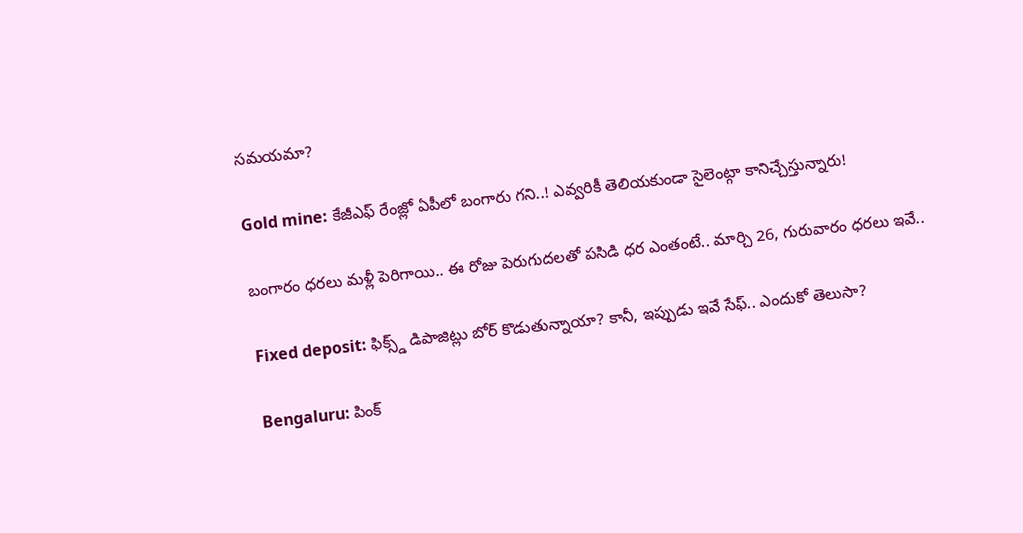సమయమా?

Gold mine: కేజీఎఫ్ రేంజ్లో ఏపీలో బంగారు గని..! ఎవ్వరికీ తెలియకుండా సైలెంట్గా కానిచ్చేస్తున్నారు!

బంగారం ధరలు మళ్లీ పెరిగాయి.. ఈ రోజు పెరుగుదలతో పసిడి ధర ఎంతంటే.. మార్చి 26, గురువారం ధరలు ఇవే..

Fixed deposit: ఫిక్స్డ్ డిపాజిట్లు బోర్ కొడుతున్నాయా? కానీ, ఇప్పుడు ఇవే సేఫ్.. ఎందుకో తెలుసా?

Bengaluru: పింక్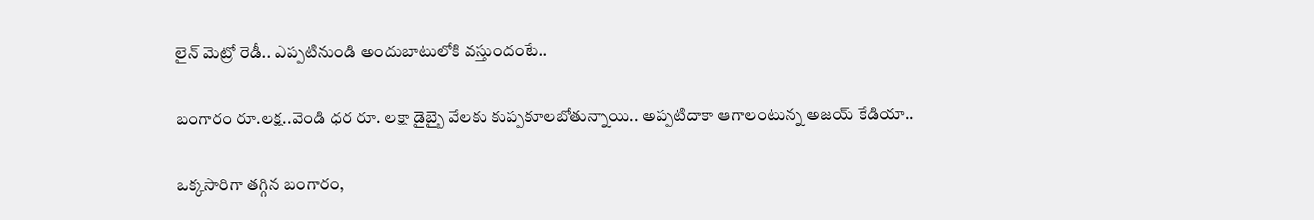లైన్ మెట్రో రెడీ.. ఎప్పటినుండి అందుబాటులోకి వస్తుందంటే..

బంగారం రూ.లక్ష..వెండి ధర రూ. లక్షా డైబ్బై వేలకు కుప్పకూలబోతున్నాయి.. అప్పటిదాకా ఆగాలంటున్న అజయ్ కేడియా..

ఒక్కసారిగా తగ్గిన బంగారం,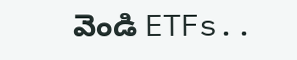వెండి ETFs..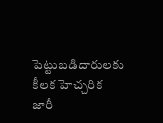పెట్టుబడిదారులకు కీలక హెచ్చరిక జారీ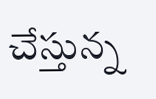చేస్తున్న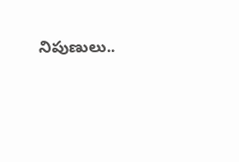నిపుణులు..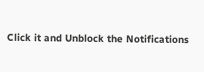Click it and Unblock the Notifications